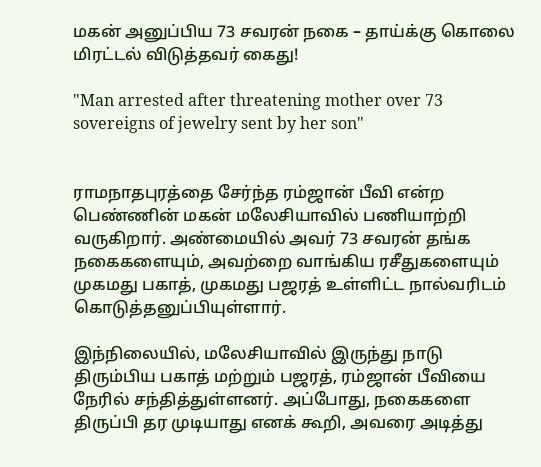மகன் அனுப்பிய 73 சவரன் நகை – தாய்க்கு கொலை மிரட்டல் விடுத்தவர் கைது!

"Man arrested after threatening mother over 73 sovereigns of jewelry sent by her son"


ராமநாதபுரத்தை சேர்ந்த ரம்ஜான் பீவி என்ற பெண்ணின் மகன் மலேசியாவில் பணியாற்றி வருகிறார். அண்மையில் அவர் 73 சவரன் தங்க நகைகளையும், அவற்றை வாங்கிய ரசீதுகளையும் முகமது பகாத், முகமது பஜரத் உள்ளிட்ட நால்வரிடம் கொடுத்தனுப்பியுள்ளார்.

இந்நிலையில், மலேசியாவில் இருந்து நாடு திரும்பிய பகாத் மற்றும் பஜரத், ரம்ஜான் பீவியை நேரில் சந்தித்துள்ளனர். அப்போது, நகைகளை திருப்பி தர முடியாது எனக் கூறி, அவரை அடித்து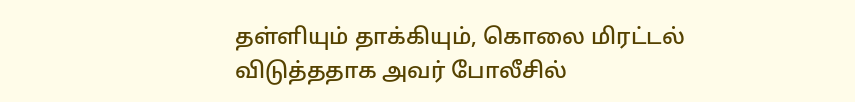தள்ளியும் தாக்கியும், கொலை மிரட்டல் விடுத்ததாக அவர் போலீசில்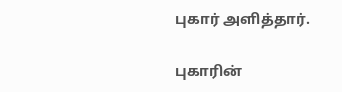புகார் அளித்தார்.

புகாரின்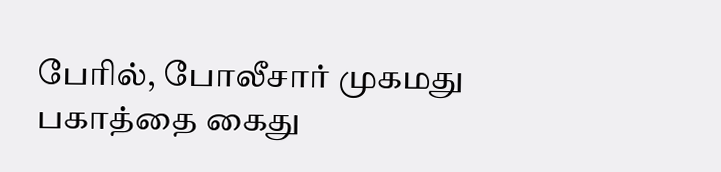பேரில், போலீசார் முகமது பகாத்தை கைது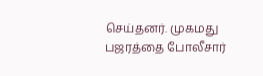செய்தனர். முகமது பஜரத்தை போலீசார்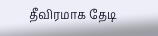தீவிரமாக தேடி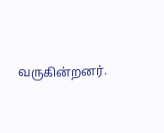வருகின்றனர்.